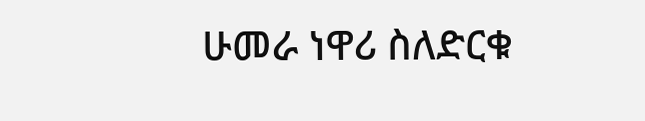ሁመራ ነዋሪ ስለድርቁ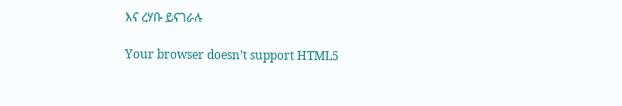እና ረሃቡ ይናገራሉ

Your browser doesn’t support HTML5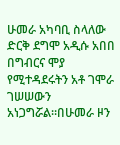ሁመራ አካባቢ ስላለው ድርቅ ደግሞ አዲሱ አበበ በግብርና ሞያ የሚተዳደሩትን አቶ ገሞራ ገሠሠውን አነጋግሯል።በሁመራ ዞን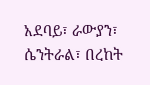አደባይ፣ ራውያን፣ ሴንትራል፣ በረከት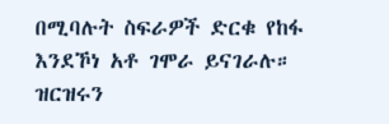በሚባሉት ስፍራዎች ድርቁ የከፋ እንደኾነ አቶ ገሞራ ይናገራሉ። ዝርዝሩን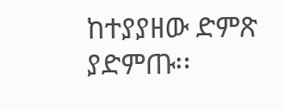ከተያያዘው ድምጽ ያድምጡ፡፡